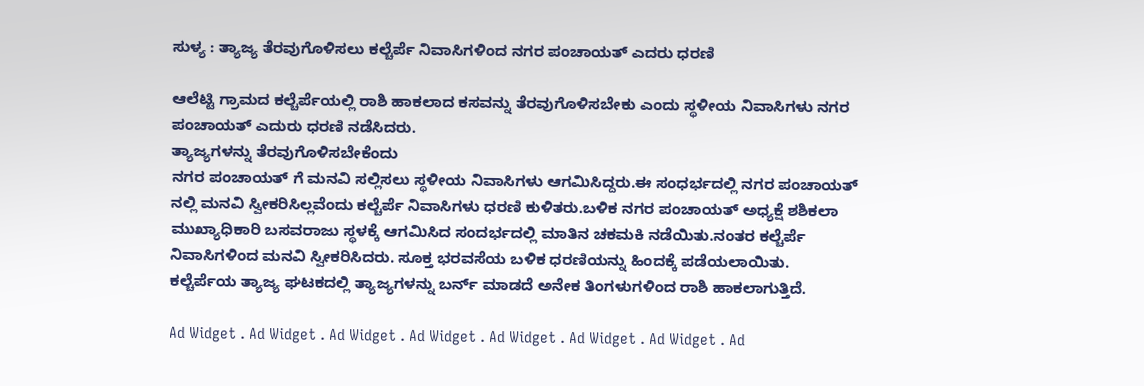ಸುಳ್ಯ : ತ್ಯಾಜ್ಯ ತೆರವುಗೊಳಿಸಲು ಕಲ್ಚೆರ್ಪೆ ನಿವಾಸಿಗಳಿಂದ ನಗರ ಪಂಚಾಯತ್ ಎದರು ಧರಣಿ

ಆಲೆಟ್ಟಿ ಗ್ರಾಮದ ಕಲ್ಚೆರ್ಪೆಯಲ್ಲಿ ರಾಶಿ ಹಾಕಲಾದ ಕಸವನ್ನು ತೆರವುಗೊಳಿಸಬೇಕು ಎಂದು ಸ್ಥಳೀಯ ನಿವಾಸಿಗಳು ನಗರ ಪಂಚಾಯತ್ ಎದುರು ಧರಣಿ ನಡೆಸಿದರು.
ತ್ಯಾಜ್ಯಗಳನ್ನು ತೆರವುಗೊಳಿಸಬೇಕೆಂದು
ನಗರ ಪಂಚಾಯತ್ ಗೆ ಮನವಿ ಸಲ್ಲಿಸಲು ಸ್ಥಳೀಯ ನಿವಾಸಿಗಳು ಆಗಮಿಸಿದ್ದರು.ಈ ಸಂಧರ್ಭದಲ್ಲಿ ನಗರ ಪಂಚಾಯತ್ ನಲ್ಲಿ ಮನವಿ ಸ್ವೀಕರಿಸಿಲ್ಲವೆಂದು ಕಲ್ಚೆರ್ಪೆ ನಿವಾಸಿಗಳು ಧರಣಿ ಕುಳಿತರು.ಬಳಿಕ ನಗರ ಪಂಚಾಯತ್ ಅಧ್ಯಕ್ಷೆ ಶಶಿಕಲಾ ಮುಖ್ಯಾಧಿಕಾರಿ ಬಸವರಾಜು ಸ್ಥಳಕ್ಕೆ ಆಗಮಿಸಿದ ಸಂದರ್ಭದಲ್ಲಿ ಮಾತಿನ ಚಕಮಕಿ ನಡೆಯಿತು.ನಂತರ ಕಲ್ಚೆರ್ಪೆ ನಿವಾಸಿಗಳಿಂದ ಮನವಿ ಸ್ವೀಕರಿಸಿದರು. ಸೂಕ್ತ ಭರವಸೆಯ ಬಳಿಕ ಧರಣಿಯನ್ನು ಹಿಂದಕ್ಕೆ ಪಡೆಯಲಾಯಿತು.
ಕಲ್ಚೆರ್ಪೆಯ ತ್ಯಾಜ್ಯ ಘಟಕದಲ್ಲಿ ತ್ಯಾಜ್ಯಗಳನ್ನು ಬರ್ನ್ ಮಾಡದೆ ಅನೇಕ ತಿಂಗಳುಗಳಿಂದ ರಾಶಿ ಹಾಕಲಾಗುತ್ತಿದೆ.

Ad Widget . Ad Widget . Ad Widget . Ad Widget . Ad Widget . Ad Widget . Ad Widget . Ad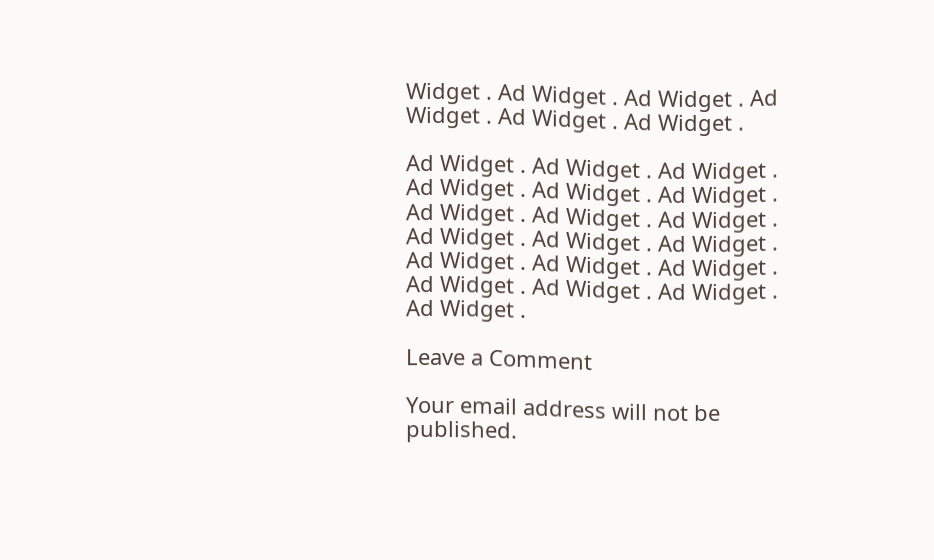Widget . Ad Widget . Ad Widget . Ad Widget . Ad Widget . Ad Widget .

Ad Widget . Ad Widget . Ad Widget . Ad Widget . Ad Widget . Ad Widget . Ad Widget . Ad Widget . Ad Widget . Ad Widget . Ad Widget . Ad Widget . Ad Widget . Ad Widget . Ad Widget . Ad Widget . Ad Widget . Ad Widget . Ad Widget .

Leave a Comment

Your email address will not be published.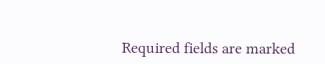Required fields are marked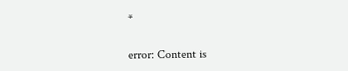*

error: Content is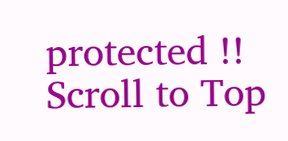protected !!
Scroll to Top